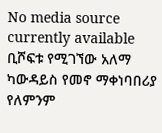No media source currently available
ቢሾፍቱ የሚገኘው አለማ ካውዳይስ የመኖ ማቀነባበሪያ የለምንም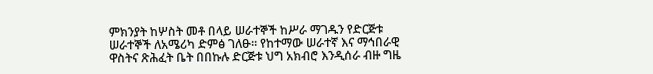ምክንያት ከሦስት መቶ በላይ ሠራተኞች ከሥራ ማገዱን የድርጅቱ ሠራተኞች ለአሜሪካ ድምፅ ገለፁ። የከተማው ሠራተኛ እና ማኅበራዊ ዋስትና ጽሕፈት ቤት በበኩሉ ድርጅቱ ህግ አክብሮ እንዲሰራ ብዙ ግዜ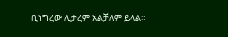ቢነግረው ሊታረም አልቻለም ይላል።